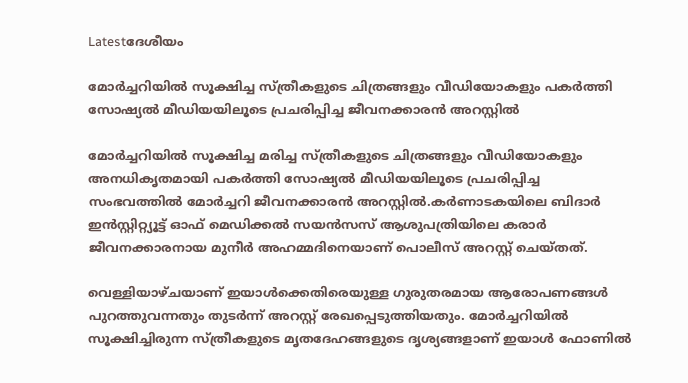Latestദേശീയം

മോർച്ചറിയില്‍ സൂക്ഷിച്ച സ്ത്രീകളുടെ ചിത്രങ്ങളും വീഡിയോകളും പകർത്തി സോഷ്യല്‍ മീഡിയയിലൂടെ പ്രചരിപ്പിച്ച ജീവനക്കാരൻ അറസ്റ്റില്‍

മോർച്ചറിയില്‍ സൂക്ഷിച്ച മരിച്ച സ്ത്രീകളുടെ ചിത്രങ്ങളും വീഡിയോകളും അനധികൃതമായി പകർത്തി സോഷ്യല്‍ മീഡിയയിലൂടെ പ്രചരിപ്പിച്ച സംഭവത്തില്‍ മോർച്ചറി ജീവനക്കാരൻ അറസ്റ്റില്‍.കർണാടകയിലെ ബിദാർ ഇൻസ്റ്റിറ്റ്യൂട്ട് ഓഫ് മെഡിക്കല്‍ സയൻസസ് ആശുപത്രിയിലെ കരാർ ജീവനക്കാരനായ മുനീർ അഹമ്മദിനെയാണ് പൊലീസ് അറസ്റ്റ് ചെയ്തത്.

വെള്ളിയാഴ്ചയാണ് ഇയാള്‍ക്കെതിരെയുള്ള ഗുരുതരമായ ആരോപണങ്ങള്‍ പുറത്തുവന്നതും തുടർന്ന് അറസ്റ്റ് രേഖപ്പെടുത്തിയതും. മോർച്ചറിയില്‍ സൂക്ഷിച്ചിരുന്ന സ്ത്രീകളുടെ മൃതദേഹങ്ങളുടെ ദൃശ്യങ്ങളാണ് ഇയാള്‍ ഫോണില്‍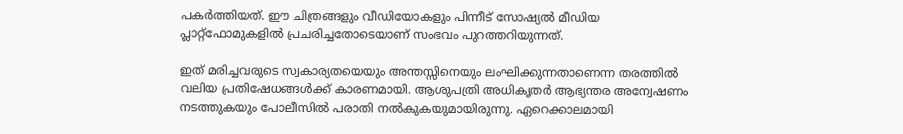പകർത്തിയത്. ഈ ചിത്രങ്ങളും വീഡിയോകളും പിന്നീട് സോഷ്യല്‍ മീഡിയ പ്ലാറ്റ്‌ഫോമുകളില്‍ പ്രചരിച്ചതോടെയാണ് സംഭവം പുറത്തറിയുന്നത്.

ഇത് മരിച്ചവരുടെ സ്വകാര്യതയെയും അന്തസ്സിനെയും ലംഘിക്കുന്നതാണെന്ന തരത്തില്‍ വലിയ പ്രതിഷേധങ്ങള്‍ക്ക് കാരണമായി. ആശുപത്രി അധികൃതർ ആഭ്യന്തര അന്വേഷണം നടത്തുകയും പോലീസില്‍ പരാതി നല്‍കുകയുമായിരുന്നു. ഏറെക്കാലമായി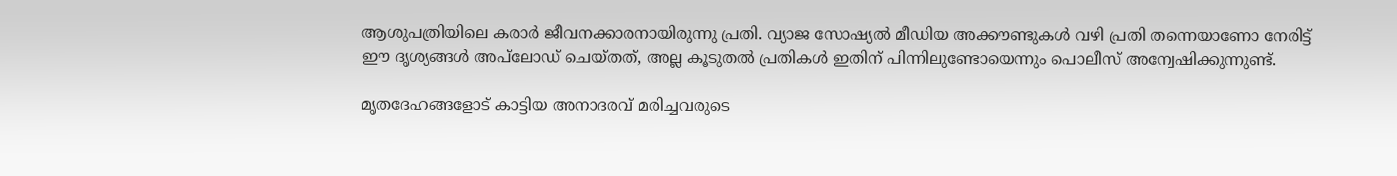ആശുപത്രിയിലെ കരാർ ജീവനക്കാരനായിരുന്നു പ്രതി. വ്യാജ സോഷ്യല്‍ മീഡിയ അക്കൗണ്ടുകള്‍ വഴി പ്രതി തന്നെയാണോ നേരിട്ട് ഈ ദൃശ്യങ്ങള്‍ അപ്‌ലോഡ് ചെയ്തത്, അല്ല കൂടുതല്‍ പ്രതികള്‍ ഇതിന് പിന്നിലുണ്ടോയെന്നും പൊലീസ് അന്വേഷിക്കുന്നുണ്ട്.

മൃതദേഹങ്ങളോട് കാട്ടിയ അനാദരവ് മരിച്ചവരുടെ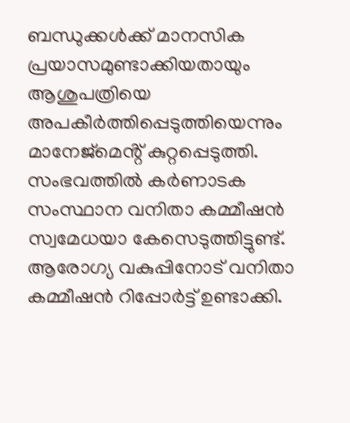ബന്ധുക്കള്‍ക്ക് മാനസിക പ്രയാസമുണ്ടാക്കിയതായും ആശുപത്രിയെ അപകീർത്തിപ്പെടുത്തിയെന്നും മാനേജ്മെൻ്റ് കുറ്റപ്പെടുത്തി. സംഭവത്തില്‍ കർണാടക സംസ്ഥാന വനിതാ കമ്മീഷൻ സ്വമേധയാ കേസെടുത്തിട്ടുണ്ട്. ആരോഗ്യ വകുപ്പിനോട് വനിതാ കമ്മീഷൻ റിപ്പോർട്ട് ഉണ്ടാക്കി.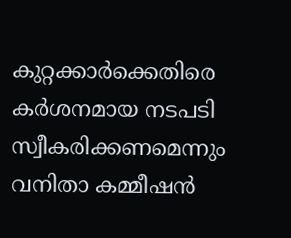കുറ്റക്കാർക്കെതിരെ കർശനമായ നടപടി സ്വീകരിക്കണമെന്നും വനിതാ കമ്മീഷൻ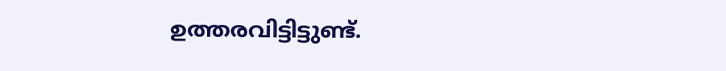ഉത്തരവിട്ടിട്ടുണ്ട്.